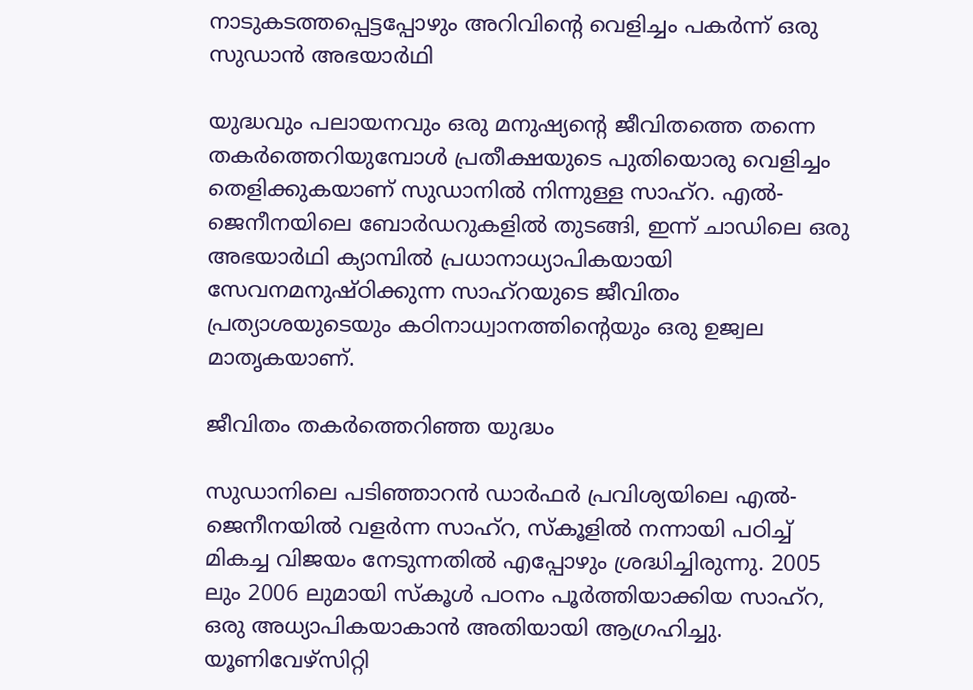നാടുകടത്തപ്പെട്ടപ്പോഴും അറിവിന്റെ വെളിച്ചം പകർന്ന് ഒരു സുഡാൻ അഭയാർഥി

യുദ്ധവും പലായനവും ഒരു മനുഷ്യന്റെ ജീവിതത്തെ തന്നെ തകർത്തെറിയുമ്പോൾ പ്രതീക്ഷയുടെ പുതിയൊരു വെളിച്ചം തെളിക്കുകയാണ് സുഡാനിൽ നിന്നുള്ള സാഹ്റ. എൽ-ജെനീനയിലെ ബോർഡറുകളിൽ തുടങ്ങി, ഇന്ന് ചാഡിലെ ഒരു അഭയാർഥി ക്യാമ്പിൽ പ്രധാനാധ്യാപികയായി സേവനമനുഷ്ഠിക്കുന്ന സാഹ്റയുടെ ജീവിതം പ്രത്യാശയുടെയും കഠിനാധ്വാനത്തിന്റെയും ഒരു ഉജ്വല മാതൃകയാണ്.

ജീവിതം തകർത്തെറിഞ്ഞ യുദ്ധം

സുഡാനിലെ പടിഞ്ഞാറൻ ഡാർഫർ പ്രവിശ്യയിലെ എൽ-ജെനീനയിൽ വളർന്ന സാഹ്റ, സ്‌കൂളിൽ നന്നായി പഠിച്ച് മികച്ച വിജയം നേടുന്നതിൽ എപ്പോഴും ശ്രദ്ധിച്ചിരുന്നു. 2005 ലും 2006 ലുമായി സ്കൂൾ പഠനം പൂർത്തിയാക്കിയ സാഹ്റ, ഒരു അധ്യാപികയാകാൻ അതിയായി ആഗ്രഹിച്ചു. യൂണിവേഴ്സിറ്റി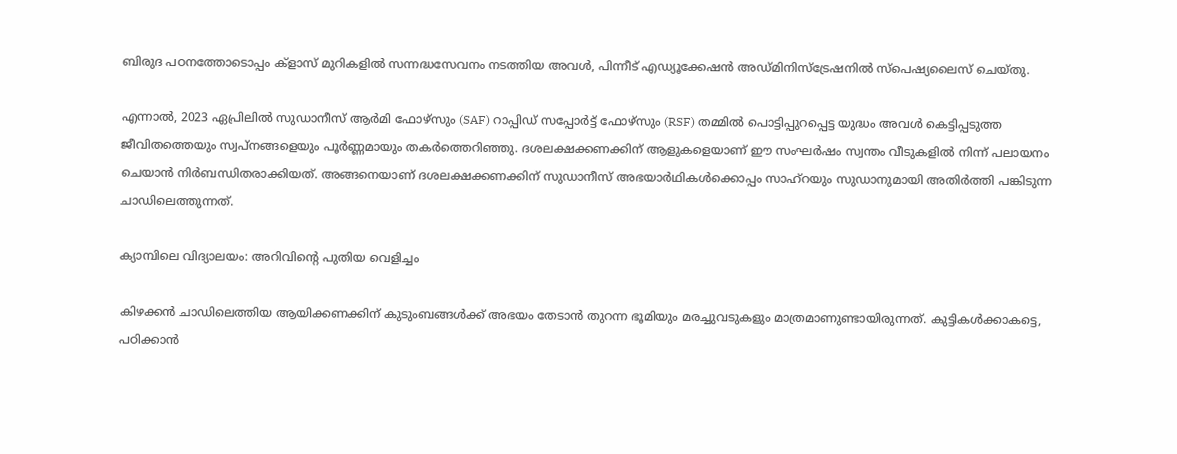ബിരുദ പഠനത്തോടൊപ്പം ക്‌ളാസ് മുറികളിൽ സന്നദ്ധസേവനം നടത്തിയ അവൾ, പിന്നീട് എഡ്യൂക്കേഷൻ അഡ്മിനിസ്ട്രേഷനിൽ സ്പെഷ്യലൈസ് ചെയ്തു.

എന്നാൽ, 2023 ഏപ്രിലിൽ സുഡാനീസ് ആർമി ഫോഴ്സും (SAF) റാപ്പിഡ് സപ്പോർട്ട് ഫോഴ്സും (RSF) തമ്മിൽ പൊട്ടിപ്പുറപ്പെട്ട യുദ്ധം അവൾ കെട്ടിപ്പടുത്ത ജീവിതത്തെയും സ്വപ്നങ്ങളെയും പൂർണ്ണമായും തകർത്തെറിഞ്ഞു. ദശലക്ഷക്കണക്കിന് ആളുകളെയാണ് ഈ സംഘർഷം സ്വന്തം വീടുകളിൽ നിന്ന് പലായനം ചെയാൻ നിർബന്ധിതരാക്കിയത്. അങ്ങനെയാണ് ദശലക്ഷക്കണക്കിന് സുഡാനീസ് അഭയാർഥികൾക്കൊപ്പം സാഹ്റയും സുഡാനുമായി അതിർത്തി പങ്കിടുന്ന ചാഡിലെത്തുന്നത്.

ക്യാമ്പിലെ വിദ്യാലയം: അറിവിന്റെ പുതിയ വെളിച്ചം

കിഴക്കൻ ചാഡിലെത്തിയ ആയിക്കണക്കിന് കുടുംബങ്ങൾക്ക് അഭയം തേടാൻ തുറന്ന ഭൂമിയും മരച്ചുവടുകളും മാത്രമാണുണ്ടായിരുന്നത്. കുട്ടികൾക്കാകട്ടെ, പഠിക്കാൻ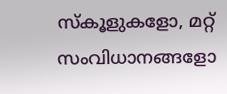സ്കൂളുകളോ, മറ്റ് സംവിധാനങ്ങളോ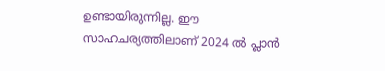ഉണ്ടായിരുന്നില്ല. ഈ സാഹചര്യത്തിലാണ് 2024 ൽ പ്ലാൻ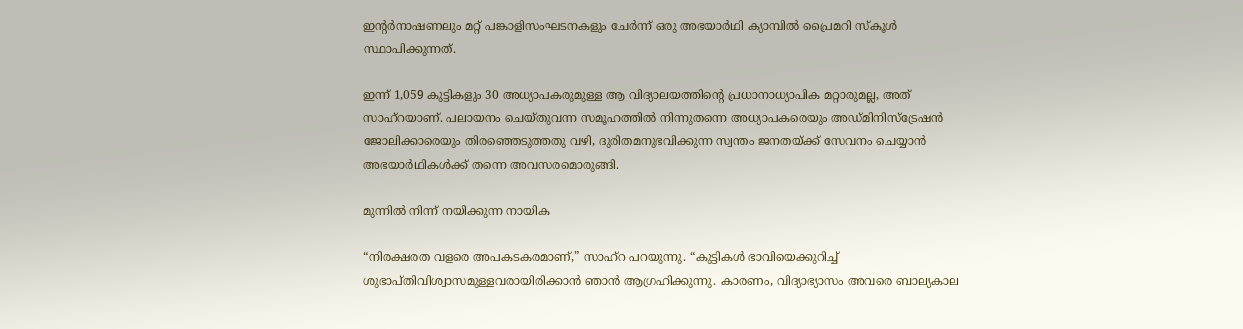ഇന്റർനാഷണലും മറ്റ് പങ്കാളിസംഘടനകളും ചേർന്ന് ഒരു അഭയാർഥി ക്യാമ്പിൽ പ്രൈമറി സ്കൂൾ സ്ഥാപിക്കുന്നത്.

ഇന്ന് 1,059 കുട്ടികളും 30 അധ്യാപകരുമുള്ള ആ വിദ്യാലയത്തിന്റെ പ്രധാനാധ്യാപിക മറ്റാരുമല്ല, അത് സാഹ്റയാണ്. പലായനം ചെയ്തുവന്ന സമൂഹത്തിൽ നിന്നുതന്നെ അധ്യാപകരെയും അഡ്മിനിസ്ട്രേഷൻ ജോലിക്കാരെയും തിരഞ്ഞെടുത്തതു വഴി, ദുരിതമനുഭവിക്കുന്ന സ്വന്തം ജനതയ്ക്ക് സേവനം ചെയ്യാൻ അഭയാർഥികൾക്ക് തന്നെ അവസരമൊരുങ്ങി.

മുന്നിൽ നിന്ന് നയിക്കുന്ന നായിക

“നിരക്ഷരത വളരെ അപകടകരമാണ്,” സാഹ്റ പറയുന്നു. “കുട്ടികൾ ഭാവിയെക്കുറിച്ച് ശുഭാപ്തിവിശ്വാസമുള്ളവരായിരിക്കാൻ ഞാൻ ആഗ്രഹിക്കുന്നു. കാരണം, വിദ്യാഭ്യാസം അവരെ ബാല്യകാല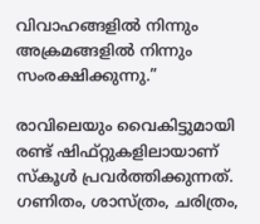വിവാഹങ്ങളിൽ നിന്നും അക്രമങ്ങളിൽ നിന്നും സംരക്ഷിക്കുന്നു.”

രാവിലെയും വൈകിട്ടുമായി രണ്ട് ഷിഫ്റ്റുകളിലായാണ് സ്കൂൾ പ്രവർത്തിക്കുന്നത്. ഗണിതം, ശാസ്ത്രം, ചരിത്രം,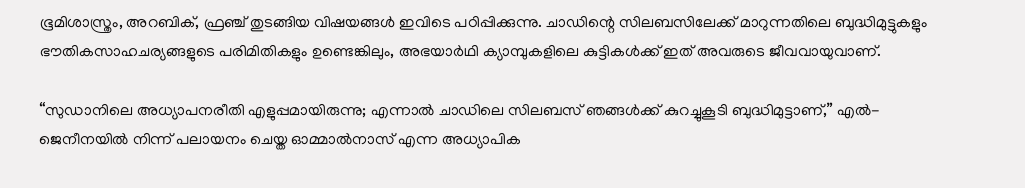ഭൂമിശാസ്ത്രം, അറബിക്, ഫ്രഞ്ച് തുടങ്ങിയ വിഷയങ്ങൾ ഇവിടെ പഠിപ്പിക്കുന്നു. ചാഡിന്റെ സിലബസിലേക്ക് മാറുന്നതിലെ ബുദ്ധിമുട്ടുകളും ഭൗതികസാഹചര്യങ്ങളുടെ പരിമിതികളും ഉണ്ടെങ്കിലും, അഭയാർഥി ക്യാമ്പുകളിലെ കുട്ടികൾക്ക് ഇത് അവരുടെ ജീവവായുവാണ്.

“സുഡാനിലെ അധ്യാപനരീതി എളുപ്പമായിരുന്നു; എന്നാൽ ചാഡിലെ സിലബസ് ഞങ്ങൾക്ക് കുറച്ചുകൂടി ബുദ്ധിമുട്ടാണ്,” എൽ-ജെനീനയിൽ നിന്ന് പലായനം ചെയ്ത ഓമ്മാൽനാസ് എന്ന അധ്യാപിക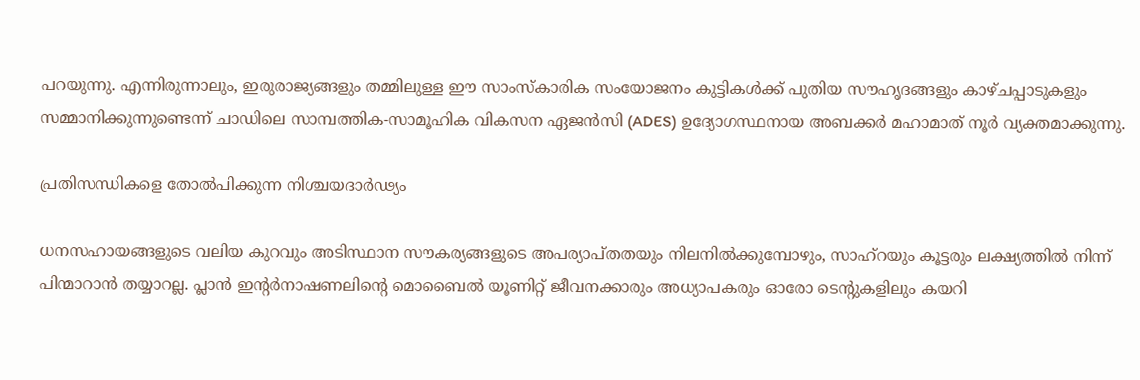പറയുന്നു. എന്നിരുന്നാലും, ഇരുരാജ്യങ്ങളും തമ്മിലുള്ള ഈ സാംസ്കാരിക സംയോജനം കുട്ടികൾക്ക് പുതിയ സൗഹൃദങ്ങളും കാഴ്ചപ്പാടുകളും സമ്മാനിക്കുന്നുണ്ടെന്ന് ചാഡിലെ സാമ്പത്തിക-സാമൂഹിക വികസന ഏജൻസി (ADES) ഉദ്യോഗസ്ഥനായ അബക്കർ മഹാമാത് നൂർ വ്യക്തമാക്കുന്നു.

പ്രതിസന്ധികളെ തോൽപിക്കുന്ന നിശ്ചയദാർഢ്യം

ധനസഹായങ്ങളുടെ വലിയ കുറവും അടിസ്ഥാന സൗകര്യങ്ങളുടെ അപര്യാപ്തതയും നിലനിൽക്കുമ്പോഴും, സാഹ്റയും കൂട്ടരും ലക്ഷ്യത്തിൽ നിന്ന് പിന്മാറാൻ തയ്യാറല്ല. പ്ലാൻ ഇന്റർനാഷണലിന്റെ മൊബൈൽ യൂണിറ്റ് ജീവനക്കാരും അധ്യാപകരും ഓരോ ടെന്റുകളിലും കയറി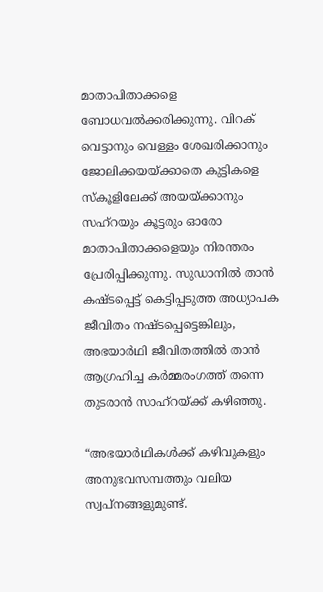മാതാപിതാക്കളെ ബോധവൽക്കരിക്കുന്നു. വിറക് വെട്ടാനും വെള്ളം ശേഖരിക്കാനും ജോലിക്കയയ്ക്കാതെ കുട്ടികളെ സ്കൂളിലേക്ക് അയയ്ക്കാനും സഹ്റയും കൂട്ടരും ഓരോ മാതാപിതാക്കളെയും നിരന്തരം പ്രേരിപ്പിക്കുന്നു. സുഡാനിൽ താൻ കഷ്ടപ്പെട്ട് കെട്ടിപ്പടുത്ത അധ്യാപക ജീവിതം നഷ്ടപ്പെട്ടെങ്കിലും, അഭയാർഥി ജീവിതത്തിൽ താൻ ആഗ്രഹിച്ച കർമ്മരംഗത്ത് തന്നെ തുടരാൻ സാഹ്റയ്ക്ക് കഴിഞ്ഞു.

“അഭയാർഥികൾക്ക് കഴിവുകളും അനുഭവസമ്പത്തും വലിയ സ്വപ്നങ്ങളുമുണ്ട്.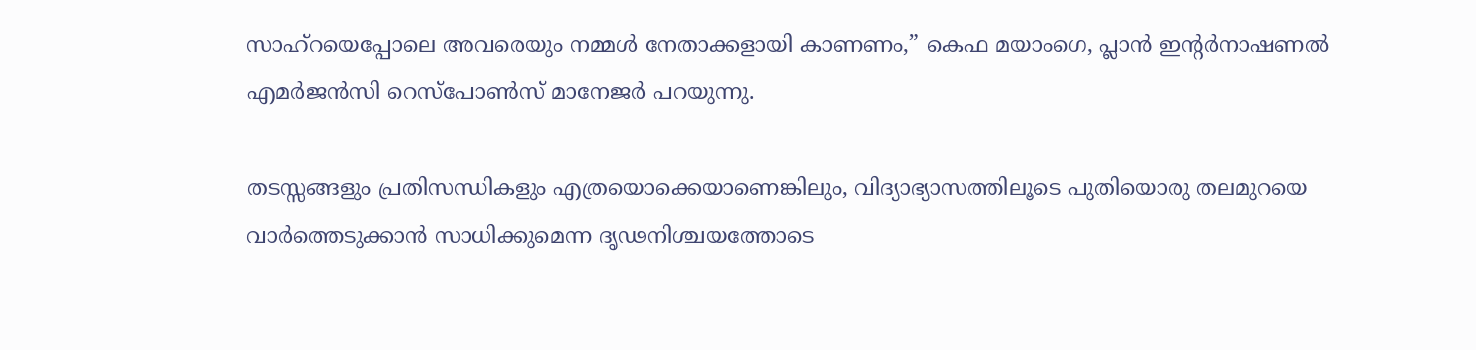സാഹ്റയെപ്പോലെ അവരെയും നമ്മൾ നേതാക്കളായി കാണണം,” കെഫ മയാംഗെ, പ്ലാൻ ഇന്റർനാഷണൽ എമർജൻസി റെസ്പോൺസ് മാനേജർ പറയുന്നു.

തടസ്സങ്ങളും പ്രതിസന്ധികളും എത്രയൊക്കെയാണെങ്കിലും, വിദ്യാഭ്യാസത്തിലൂടെ പുതിയൊരു തലമുറയെ വാർത്തെടുക്കാൻ സാധിക്കുമെന്ന ദൃഢനിശ്ചയത്തോടെ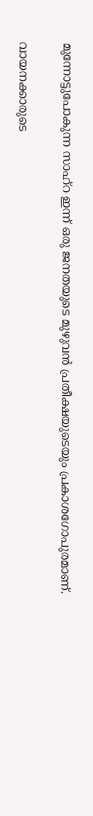മുന്നോട്ടുപോകുന്ന സാഹ്റ ഇന്ന് ഒരു ജനതയുടെ മുഴുവൻ പ്രതീക്ഷയുടെയും പ്രകാശഗോപുരമാണ്.

വായനക്കാരുടെ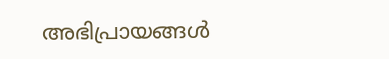അഭിപ്രായങ്ങൾ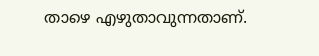താഴെ എഴുതാവുന്നതാണ്.